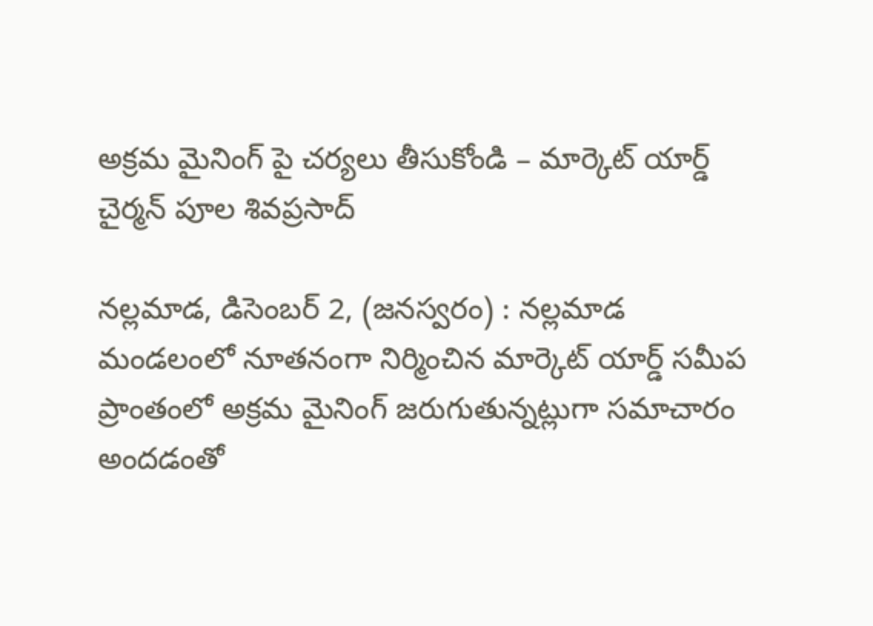అక్రమ మైనింగ్ పై చర్యలు తీసుకోండి – మార్కెట్ యార్డ్ చైర్మన్ పూల శివప్రసాద్

నల్లమాడ, డిసెంబర్ 2, (జనస్వరం) : నల్లమాడ మండలంలో నూతనంగా నిర్మించిన మార్కెట్ యార్డ్ సమీప ప్రాంతంలో అక్రమ మైనింగ్ జరుగుతున్నట్లుగా సమాచారం అందడంతో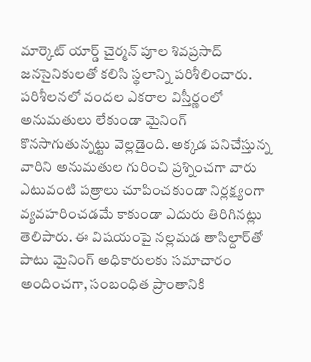మార్కెట్ యార్డ్ చైర్మన్ పూల శివప్రసాద్ జనసైనికులతో కలిసి స్థలాన్ని పరిశీలించారు. పరిశీలనలో వందల ఎకరాల విస్తీర్ణంలో అనుమతులు లేకుండా మైనింగ్ కొనసాగుతున్నట్టు వెల్లడైంది. అక్కడ పనిచేస్తున్న వారిని అనుమతుల గురించి ప్రశ్నించగా వారు ఎటువంటి పత్రాలు చూపించకుండా నిర్లక్ష్యంగా వ్యవహరించడమే కాకుండా ఎదురు తిరిగినట్లు తెలిపారు. ఈ విషయంపై నల్లమడ తాసిల్దార్‌తో పాటు మైనింగ్ అధికారులకు సమాచారం అందించగా, సంబంధిత ప్రాంతానికి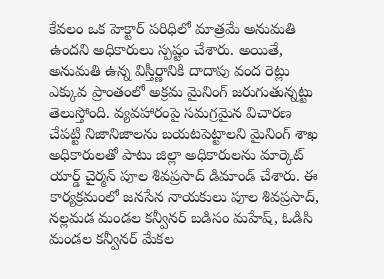కేవలం ఒక హెక్టార్ పరిధిలో మాత్రమే అనుమతి ఉందని అధికారులు స్పష్టం చేశారు. అయితే, అనుమతి ఉన్న విస్తీర్ణానికి దాదాపు వంద రెట్లు ఎక్కువ ప్రాంతంలో అక్రమ మైనింగ్ జరుగుతున్నట్టు తెలుస్తోంది. వ్యవహారంపై సమగ్రమైన విచారణ చేపట్టి నిజానిజాలను బయటపెట్టాలని మైనింగ్ శాఖ అధికారులతో పాటు జిల్లా అధికారులను మార్కెట్ యార్డ్ చైర్మన్ పూల శివప్రసాద్ డిమాండ్ చేశారు. ఈ కార్యక్రమంలో జనసేన నాయకులు పూల శివప్రసాద్, నల్లమడ మండల కన్వీనర్ బడిసం మహేష్, ఓడిసి మండల కన్వీనర్ మేకల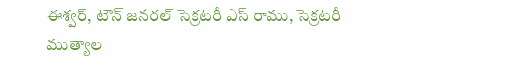ఈశ్వర్, టౌన్ జనరల్ సెక్రటరీ ఎస్ రాము, సెక్రటరీ ముత్యాల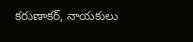కరుణాకర్, నాయకులు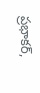ప్రభాకర్,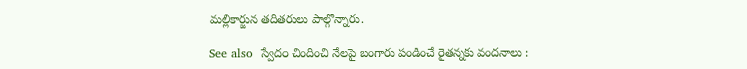మల్లికార్జున తదితరులు పాల్గొన్నారు.

See also  స్వేద౦ చిందించి నేలపై బంగారు పండించే రైతన్నకు వందనాలు :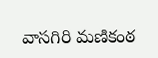వాసగిరి మణికంఠ